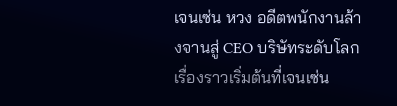เจนเซ่น หวง อดีตพนักงานล้างจานสู่ CEO บริษัทระดับโลก เรื่องราวเริ่มต้นที่เจนเซ่น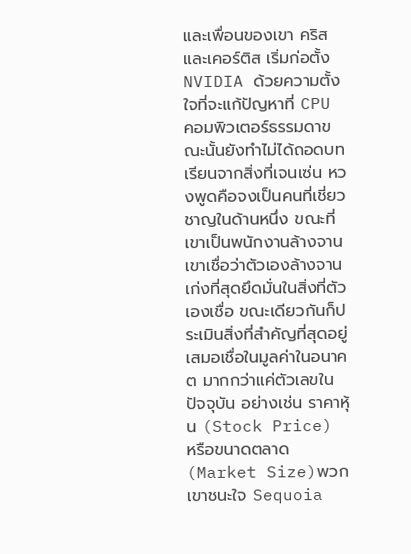และเพื่อนของเขา คริสและเคอร์ติส เริ่มก่อตั้ง NVIDIA ด้วยความตั้งใจที่จะแก้ปัญหาที่ CPU คอมพิวเตอร์ธรรมดาขณะนั้นยังทำไม่ได้ถอดบทเรียนจากสิ่งที่เจนเซ่น หวงพูดคือจงเป็นคนที่เชี่ยวชาญในด้านหนึ่ง ขณะที่เขาเป็นพนักงานล้างจาน เขาเชื่อว่าตัวเองล้างจานเก่งที่สุดยึดมั่นในสิ่งที่ตัวเองเชื่อ ขณะเดียวกันก็ประเมินสิ่งที่สำคัญที่สุดอยู่เสมอเชื่อในมูลค่าในอนาคต มากกว่าแค่ตัวเลขในปัจจุบัน อย่างเช่น ราคาหุ้น (Stock Price) หรือขนาดตลาด (Market Size)พวกเขาชนะใจ Sequoia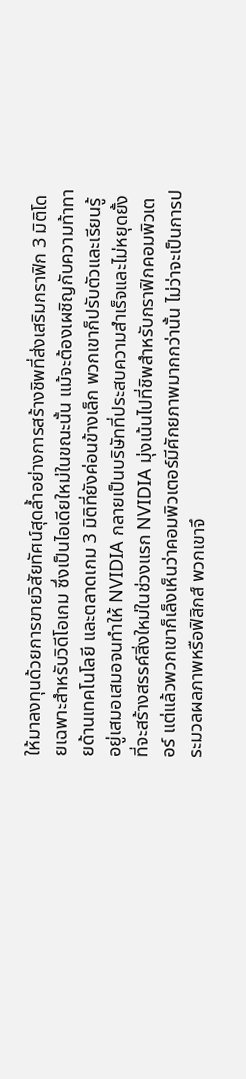ให้มาลงทุนด้วยการขายวิสัยทัศน์สุดล้ำอย่างการสร้างชิพที่ส่งเสริมกราฟิก 3 มิติโดยเฉพาะสำหรับวิดีโอเกม ซึ่งเป็นไอเดียใหม่ในขณะนั้น แม้จะต้องเผชิญกับความท้าทายด้านเทคโนโลยี และตลาดเกม 3 มิติที่ยังค่อนข้างเล็ก พวกเขาก็ปรับตัวและเรียนรู้อยู่เสมอเสมอจนทำให้ NVIDIA กลายเป็นบริษัทที่ประสบความสำเร็จและไม่หยุดยั้งที่จะสร้างสรรค์สิ่งใหม่ในช่วงแรก NVIDIA มุ่งเน้นไปที่ชิพสำหรับกราฟิกคอมพิวเตอร์ แต่แล้วพวกเขาก็เล็งเห็นว่าคอมพิวเตอร์มีศักยภาพมากกว่านั้น ไม่ว่าจะเป็นการประมวลผลภาพหรือฟิสิกส์ พวกเขาจึ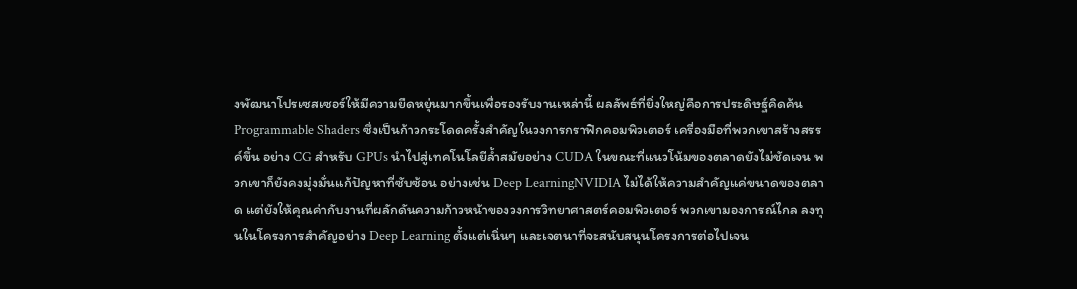งพัฒนาโปรเซสเซอร์ให้มีความยืดหยุ่นมากขึ้นเพื่อรองรับงานเหล่านี้ ผลลัพธ์ที่ยิ่งใหญ่คือการประดิษฐ์คิดค้น Programmable Shaders ซึ่งเป็นก้าวกระโดดครั้งสำคัญในวงการกราฟิกคอมพิวเตอร์ เครื่องมือที่พวกเขาสร้างสรรค์ขึ้น อย่าง CG สำหรับ GPUs นำไปสู่เทคโนโลยีล้ำสมัยอย่าง CUDA ในขณะที่แนวโน้มของตลาดยังไม่ชัดเจน พวกเขาก็ยังคงมุ่งมั่นแก้ปัญหาที่ซับซ้อน อย่างเช่น Deep LearningNVIDIA ไม่ได้ให้ความสำคัญแค่ขนาดของตลาด แต่ยังให้คุณค่ากับงานที่ผลักดันความก้าวหน้าของวงการวิทยาศาสตร์คอมพิวเตอร์ พวกเขามองการณ์ไกล ลงทุนในโครงการสำคัญอย่าง Deep Learning ตั้งแต่เนิ่นๆ เเละเจตนาที่จะสนับสนุนโครงการต่อไปเจน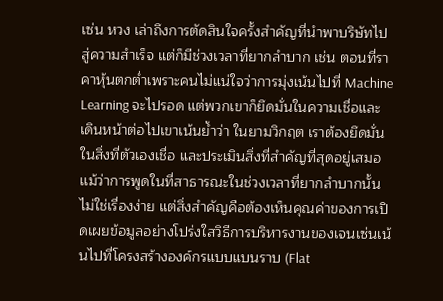เซ่น หวง เล่าถึงการตัดสินใจครั้งสำคัญที่นำพาบริษัทไปสู่ความสำเร็จ แต่ก็มีช่วงเวลาที่ยากลำบาก เช่น ตอนที่ราคาหุ้นตกต่ำเพราะคนไม่แน่ใจว่าการมุ่งเน้นไปที่ Machine Learning จะไปรอด แต่พวกเขาก็ยึดมั่นในความเชื่อและเดินหน้าต่อไปเขาเน้นย้ำว่า ในยามวิกฤต เราต้องยึดมั่นในสิ่งที่ตัวเองเชื่อ และประเมินสิ่งที่สำคัญที่สุดอยู่เสมอ เเม้ว่าการพูดในที่สาธารณะในช่วงเวลาที่ยากลำบากนั้นไม่ใช่เรื่องง่าย แต่สิ่งสำคัญคือต้องเห็นคุณค่าของการเปิดเผยข้อมูลอย่างโปร่งใสวิธีการบริหารงานของเจนเซ่นเน้นไปที่โครงสร้างองค์กรแบบแบนราบ (Flat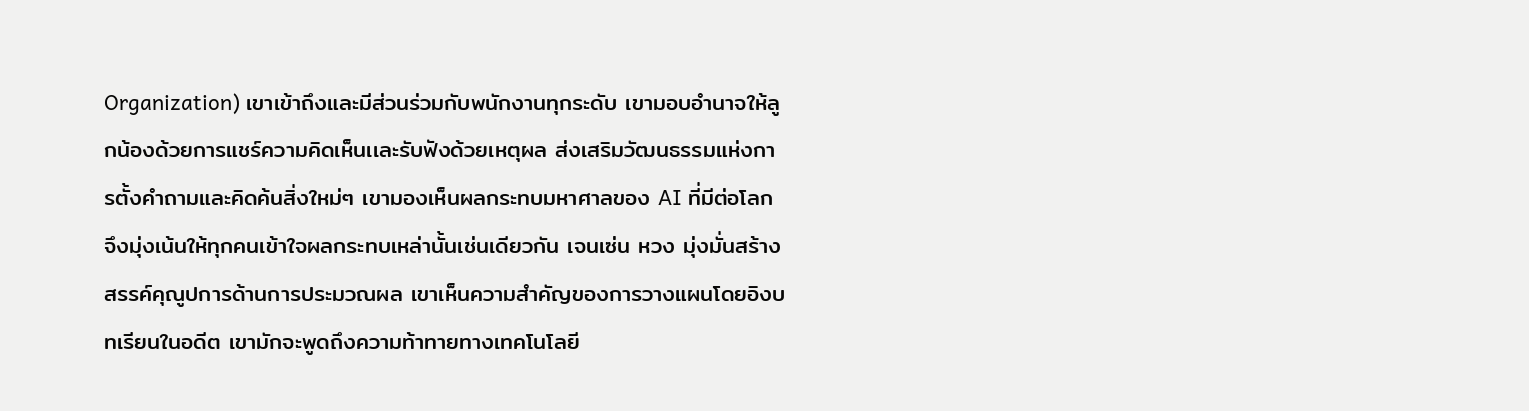Organization) เขาเข้าถึงและมีส่วนร่วมกับพนักงานทุกระดับ เขามอบอำนาจให้ลูกน้องด้วยการแชร์ความคิดเห็นเเละรับฟังด้วยเหตุผล ส่งเสริมวัฒนธรรมแห่งการตั้งคำถามและคิดค้นสิ่งใหม่ๆ เขามองเห็นผลกระทบมหาศาลของ AI ที่มีต่อโลก จึงมุ่งเน้นให้ทุกคนเข้าใจผลกระทบเหล่านั้นเช่นเดียวกัน เจนเซ่น หวง มุ่งมั่นสร้างสรรค์คุณูปการด้านการประมวณผล เขาเห็นความสำคัญของการวางแผนโดยอิงบทเรียนในอดีต เขามักจะพูดถึงความท้าทายทางเทคโนโลยี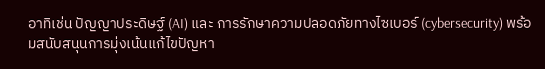อาทิเช่น ปัญญาประดิษฐ์ (AI) และ การรักษาความปลอดภัยทางไซเบอร์ (cybersecurity) พร้อมสนับสนุนการมุ่งเน้นแก้ไขปัญหา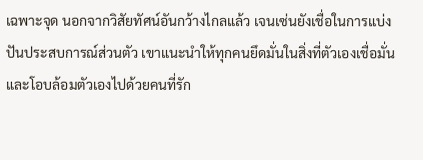เฉพาะจุด นอกจากวิสัยทัศน์อันกว้างไกลแล้ว เจนเซ่นยังเชื่อในการแบ่งปันประสบการณ์ส่วนตัว เขาแนะนำให้ทุกคนยึดมั่นในสิ่งที่ตัวเองเชื่อมั่น และโอบล้อมตัวเองไปด้วยคนที่รัก